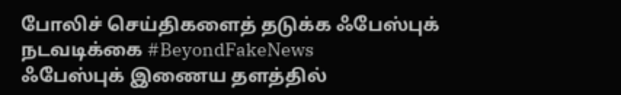போலிச் செய்திகளைத் தடுக்க ஃபேஸ்புக் நடவடிக்கை #BeyondFakeNews
ஃபேஸ்புக் இணைய தளத்தில்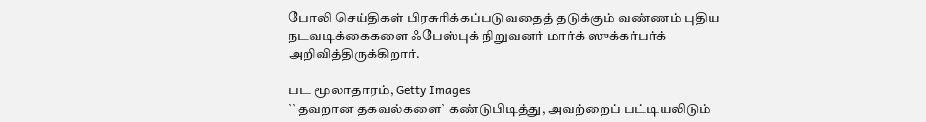போலி செய்திகள் பிரசுரிக்கப்படுவதைத் தடுக்கும் வண்ணம் புதிய நடவடிக்கைகளை ஃபேஸ்புக் நிறுவனர் மார்க் ஸுக்கர்பர்க் அறிவித்திருக்கிறார்.

பட மூலாதாரம், Getty Images
``தவறான தகவல்களை` கண்டுபிடித்து, அவற்றைப் பட்டியலிடும்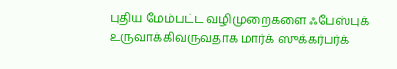புதிய மேம்பட்ட வழிமுறைகளை ஃபேஸ்புக் உருவாக்கிவருவதாக மார்க் ஸுக்கர்பர்க்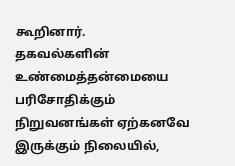கூறினார்.
தகவல்களின் உண்மைத்தன்மையை பரிசோதிக்கும் நிறுவனங்கள் ஏற்கனவே இருக்கும் நிலையில்,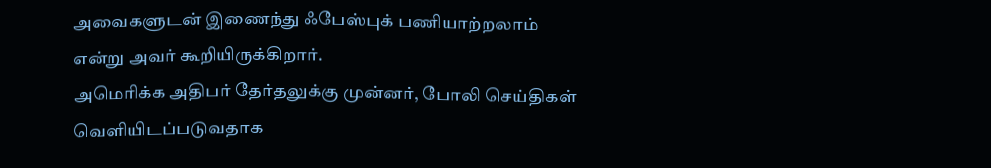அவைகளுடன் இணைந்து ஃபேஸ்புக் பணியாற்றலாம் என்று அவர் கூறியிருக்கிறார்.
அமெரிக்க அதிபர் தேர்தலுக்கு முன்னர், போலி செய்திகள் வெளியிடப்படுவதாக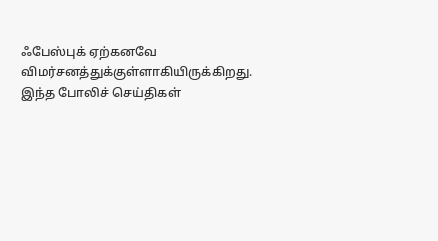ஃபேஸ்புக் ஏற்கனவே விமர்சனத்துக்குள்ளாகியிருக்கிறது.
இந்த போலிச் செய்திகள்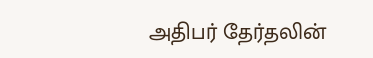அதிபர் தேர்தலின்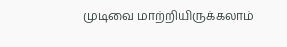முடிவை மாற்றியிருக்கலாம்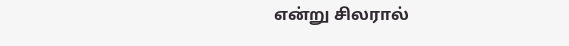என்று சிலரால்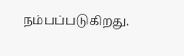நம்பப்படுகிறது.